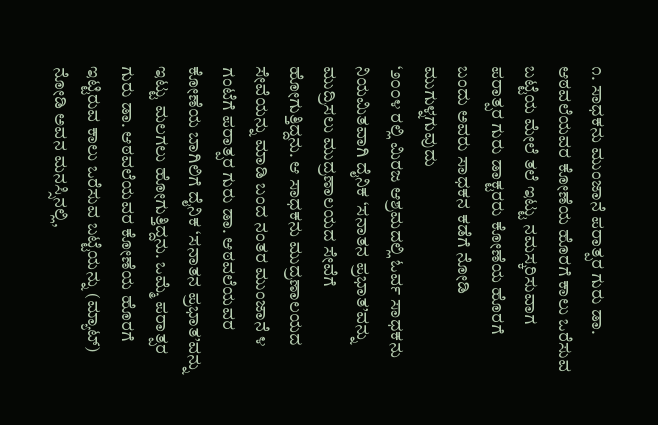೧. ಸಾಧಕನು ಮುಂಜಾನೆ ಪರಾತ್ಪರ ಗುರು ಡಾ. ಆಠವಲೆಯವರ ಕೋಣೆಯ ಹೊರಗೆ ಕಾಲು ಒರೆಸುವ ಬಟ್ಟೆಯ ಮೇಲೆ ತಲೆ ಇಟ್ಟು ನಮಸ್ಕರಿಸುವಾಗ ಪರಾತ್ಪರ ಗುರು ಡಾಕ್ಟರರು ಕೋಣೆಯ ಹೊರಗೆ ಬಂದು ಅವರು ಸಾಧಕನ ಕಡೆಗೆ ನೋಡಿ ಮುಗುಳ್ನಗುವುದು
‘೨೦೦೪ ರಲ್ಲಿ ಮಿರಜ ಆಶ್ರಮದಲ್ಲಿ ಓರ್ವ ಸಾಧಕನು ನಿಯಮಿತವಾಗಿ ದೈನಿಕ ‘ಸನಾತನ ಪ್ರಭಾತ’ವನ್ನು ಮುದ್ರಿಸಲು ಮುದ್ರಣಾಲಯದ ಸೇವೆಗೆ ಹೋಗುತ್ತಿದ್ದನು. ಆ ಸಾಧಕನು ಮುದ್ರಣಾಲಯದ ಸೇವೆಯನ್ನು ಮಾಡಿ ಬಂದ ನಂತರ ಮುಂಜಾನೆ ೪ ಗಂಟೆಗೆ ಪರಾತ್ಪರ ಗುರು ಡಾ. ಆಠವಲೆಯವರ ಕೋಣೆಯ ಬಾಗಿಲಿಗೆ ದೈನಿಕ ‘ಸನಾತನ ಪ್ರಭಾತ’ವನ್ನು ಇಟ್ಟು ಮಲಗಲು ಹೋಗುತ್ತಿದ್ದನು. ಒಮ್ಮೆ ಪರಾತ್ಪರ ಗುರು ಡಾ. ಆಠವಲೆಯವರ ಕೋಣೆಯ ಹೊರಗೆ ಇಟ್ಟಿರುವ ಕಾಲು ಒರೆಸುವ ಬಟ್ಟೆಯನ್ನು (ಮ್ಯಾಟ್) ನೋಡಿ ಅವನ ಮನಸ್ಸಿನಲ್ಲಿ,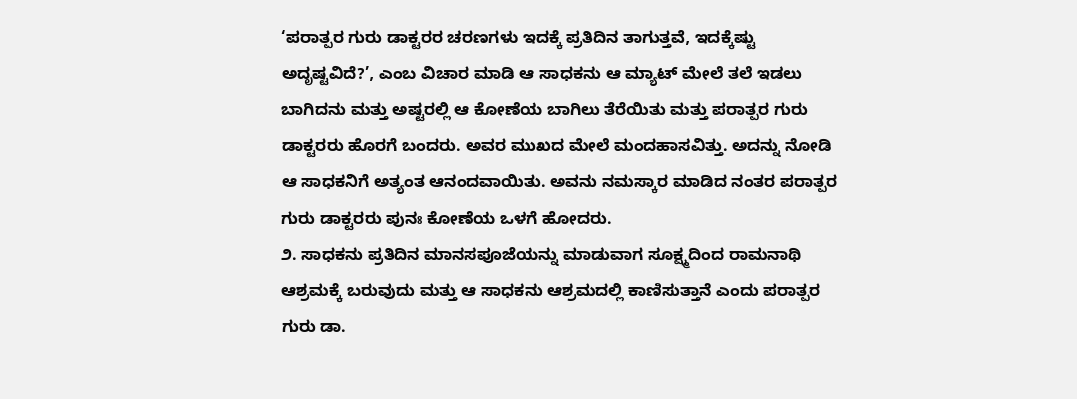‘ಪರಾತ್ಪರ ಗುರು ಡಾಕ್ಟರರ ಚರಣಗಳು ಇದಕ್ಕೆ ಪ್ರತಿದಿನ ತಾಗುತ್ತವೆ, ಇದಕ್ಕೆಷ್ಟು ಅದೃಷ್ಟವಿದೆ?’, ಎಂಬ ವಿಚಾರ ಮಾಡಿ ಆ ಸಾಧಕನು ಆ ಮ್ಯಾಟ್ ಮೇಲೆ ತಲೆ ಇಡಲು ಬಾಗಿದನು ಮತ್ತು ಅಷ್ಟರಲ್ಲಿ ಆ ಕೋಣೆಯ ಬಾಗಿಲು ತೆರೆಯಿತು ಮತ್ತು ಪರಾತ್ಪರ ಗುರು ಡಾಕ್ಟರರು ಹೊರಗೆ ಬಂದರು. ಅವರ ಮುಖದ ಮೇಲೆ ಮಂದಹಾಸವಿತ್ತು. ಅದನ್ನು ನೋಡಿ ಆ ಸಾಧಕನಿಗೆ ಅತ್ಯಂತ ಆನಂದವಾಯಿತು. ಅವನು ನಮಸ್ಕಾರ ಮಾಡಿದ ನಂತರ ಪರಾತ್ಪರ ಗುರು ಡಾಕ್ಟರರು ಪುನಃ ಕೋಣೆಯ ಒಳಗೆ ಹೋದರು.
೨. ಸಾಧಕನು ಪ್ರತಿದಿನ ಮಾನಸಪೂಜೆಯನ್ನು ಮಾಡುವಾಗ ಸೂಕ್ಷ್ಮದಿಂದ ರಾಮನಾಥಿ ಆಶ್ರಮಕ್ಕೆ ಬರುವುದು ಮತ್ತು ಆ ಸಾಧಕನು ಆಶ್ರಮದಲ್ಲಿ ಕಾಣಿಸುತ್ತಾನೆ ಎಂದು ಪರಾತ್ಪರ ಗುರು ಡಾ.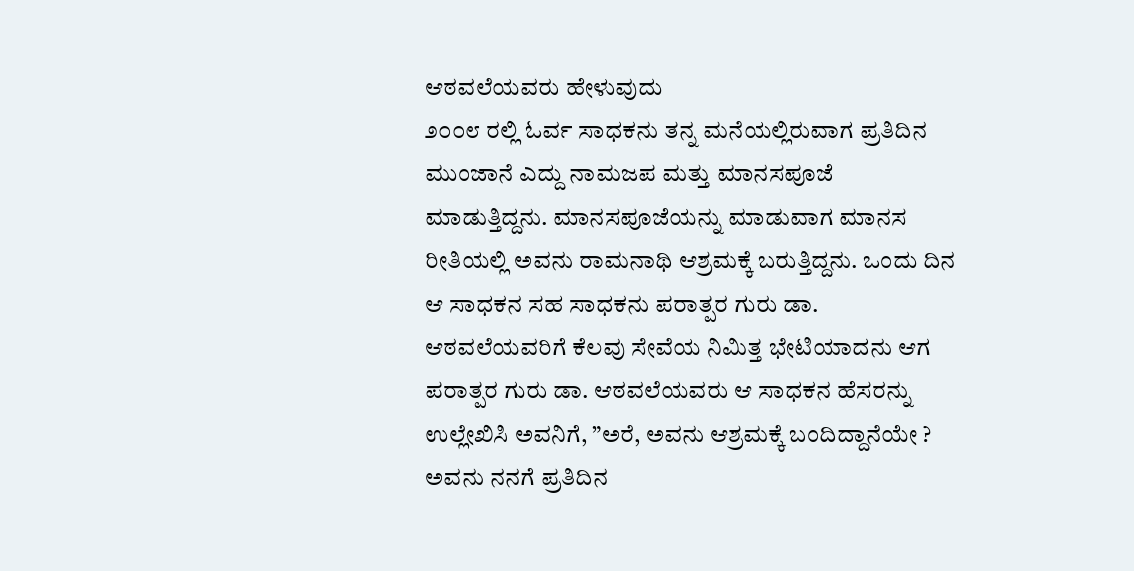ಆಠವಲೆಯವರು ಹೇಳುವುದು
೨೦೦೮ ರಲ್ಲಿ ಓರ್ವ ಸಾಧಕನು ತನ್ನ ಮನೆಯಲ್ಲಿರುವಾಗ ಪ್ರತಿದಿನ ಮುಂಜಾನೆ ಎದ್ದು ನಾಮಜಪ ಮತ್ತು ಮಾನಸಪೂಜೆ ಮಾಡುತ್ತಿದ್ದನು. ಮಾನಸಪೂಜೆಯನ್ನು ಮಾಡುವಾಗ ಮಾನಸ ರೀತಿಯಲ್ಲಿ ಅವನು ರಾಮನಾಥಿ ಆಶ್ರಮಕ್ಕೆ ಬರುತ್ತಿದ್ದನು. ಒಂದು ದಿನ ಆ ಸಾಧಕನ ಸಹ ಸಾಧಕನು ಪರಾತ್ಪರ ಗುರು ಡಾ. ಆಠವಲೆಯವರಿಗೆ ಕೆಲವು ಸೇವೆಯ ನಿಮಿತ್ತ ಭೇಟಿಯಾದನು ಆಗ ಪರಾತ್ಪರ ಗುರು ಡಾ. ಆಠವಲೆಯವರು ಆ ಸಾಧಕನ ಹೆಸರನ್ನು ಉಲ್ಲೇಖಿಸಿ ಅವನಿಗೆ, ”ಅರೆ, ಅವನು ಆಶ್ರಮಕ್ಕೆ ಬಂದಿದ್ದಾನೆಯೇ ? ಅವನು ನನಗೆ ಪ್ರತಿದಿನ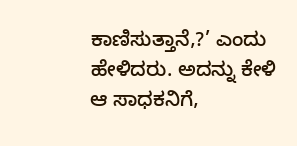ಕಾಣಿಸುತ್ತಾನೆ,?’ ಎಂದು ಹೇಳಿದರು. ಅದನ್ನು ಕೇಳಿ ಆ ಸಾಧಕನಿಗೆ,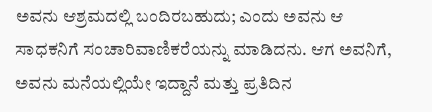ಅವನು ಆಶ್ರಮದಲ್ಲಿ ಬಂದಿರಬಹುದು; ಎಂದು ಅವನು ಆ ಸಾಧಕನಿಗೆ ಸಂಚಾರಿವಾಣಿಕರೆಯನ್ನು ಮಾಡಿದನು. ಆಗ ಅವನಿಗೆ, ಅವನು ಮನೆಯಲ್ಲಿಯೇ ಇದ್ದಾನೆ ಮತ್ತು ಪ್ರತಿದಿನ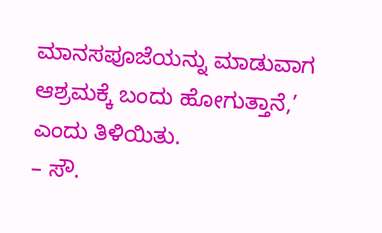ಮಾನಸಪೂಜೆಯನ್ನು ಮಾಡುವಾಗ ಆಶ್ರಮಕ್ಕೆ ಬಂದು ಹೋಗುತ್ತಾನೆ,’ ಎಂದು ತಿಳಿಯಿತು.
– ಸೌ.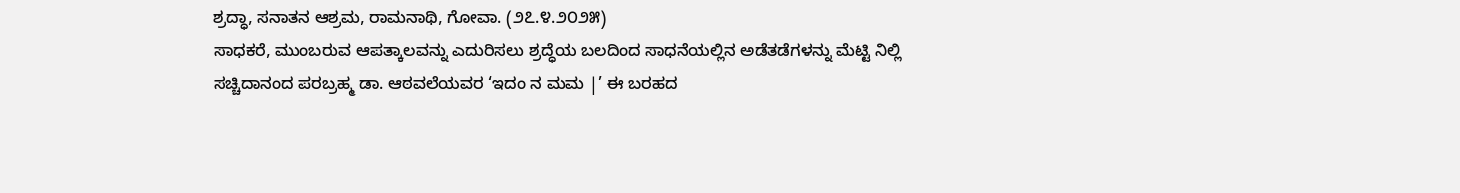ಶ್ರದ್ಧಾ, ಸನಾತನ ಆಶ್ರಮ, ರಾಮನಾಥಿ, ಗೋವಾ. (೨೭.೪.೨೦೨೫)
ಸಾಧಕರೆ, ಮುಂಬರುವ ಆಪತ್ಕಾಲವನ್ನು ಎದುರಿಸಲು ಶ್ರದ್ಧೆಯ ಬಲದಿಂದ ಸಾಧನೆಯಲ್ಲಿನ ಅಡೆತಡೆಗಳನ್ನು ಮೆಟ್ಟಿ ನಿಲ್ಲಿ
ಸಚ್ಚಿದಾನಂದ ಪರಬ್ರಹ್ಮ ಡಾ. ಆಠವಲೆಯವರ ‘ಇದಂ ನ ಮಮ |’ ಈ ಬರಹದ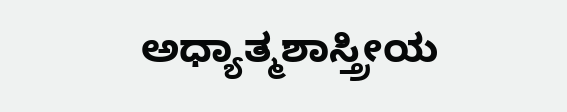ಅಧ್ಯಾತ್ಮಶಾಸ್ತ್ರೀಯ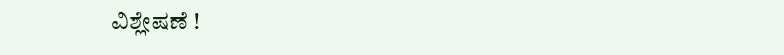ವಿಶ್ಲೇಷಣೆ !